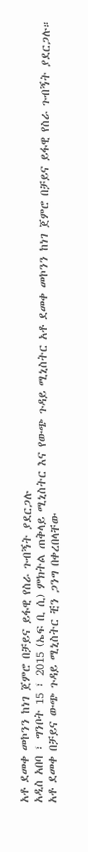አቶ ደመቀ መኮንን ከነገ ጀምሮ በቻይና ይፋዊ የስራ ጉብኝት ያደርጋሉ
አዲስ አበባ ፣ ግንቦት 15 ፣ 2015 (ኤፍ ቢ ሲ) ምክትል ጠቅላይ ሚኒስትር እና የውጭ ጉዳይ ሚኒስትር አቶ ደመቀ መኮንን ከነገ ጀምሮ በቻይና ይፋዊ የስራ ጉብኝት ያደርጋሉ።
አቶ ደመቀ በቻይና ውጭ ጉዳይ ሚኒስትር ቺን ጋንግ በቀረበላቸው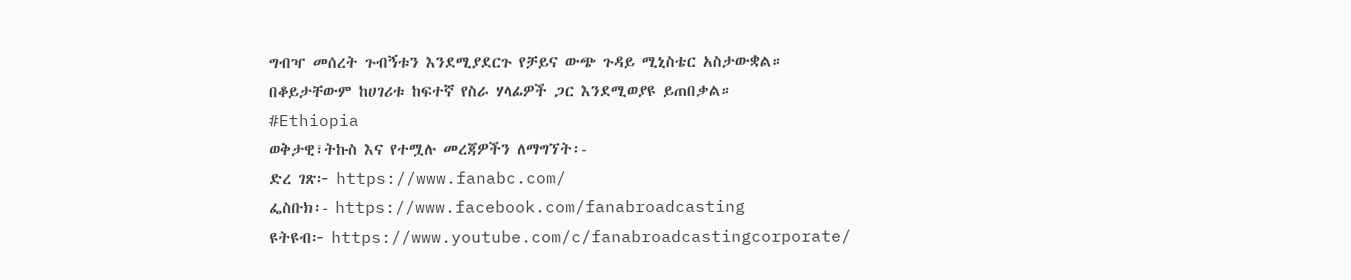ግብዣ መሰረት ጉብኝቱን እንደሚያደርጉ የቻይና ውጭ ጉዳይ ሚኒስቴር አስታውቋል።
በቆይታቸውም ከሀገሪቱ ከፍተኛ የስራ ሃላፊዎች ጋር እንደሚወያዩ ይጠበቃል።
#Ethiopia
ወቅታዊ፣ትኩስ እና የተሟሉ መረጃዎችን ለማግኘት፡-
ድረ ገጽ፦ https://www.fanabc.com/
ፌስቡክ፡- https://www.facebook.com/fanabroadcasting
ዩትዩብ፦ https://www.youtube.com/c/fanabroadcastingcorporate/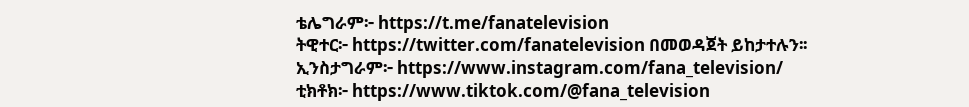ቴሌግራም፦ https://t.me/fanatelevision
ትዊተር፦ https://twitter.com/fanatelevision በመወዳጀት ይከታተሉን፡፡
ኢንስታግራም፦ https://www.instagram.com/fana_television/
ቲክቶክ፦ https://www.tiktok.com/@fana_television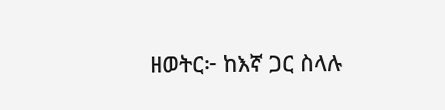ዘወትር፦ ከእኛ ጋር ስላሉ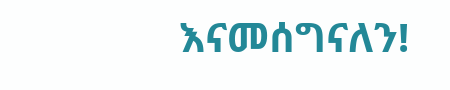እናመሰግናለን!